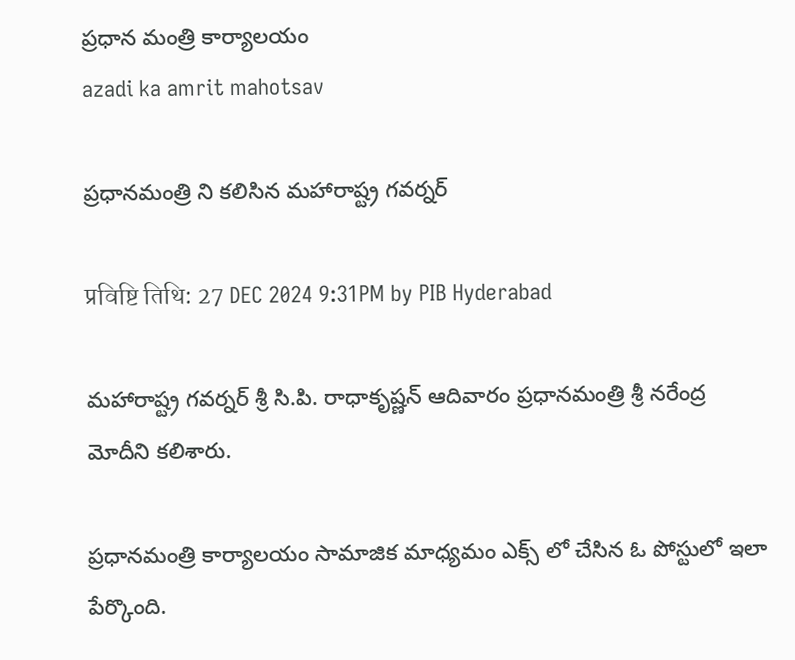ప్రధాన మంత్రి కార్యాలయం
azadi ka amrit mahotsav

ప్రధానమంత్రి ని కలిసిన మహారాష్ట్ర గవర్నర్

प्रविष्टि तिथि: 27 DEC 2024 9:31PM by PIB Hyderabad

మహారాష్ట్ర గవర్నర్ శ్రీ సి.పి. రాధాకృష్ణన్ ఆదివారం ప్రధానమంత్రి శ్రీ నరేంద్ర మోదీని కలిశారు.

ప్రధానమంత్రి కార్యాలయం సామాజిక మాధ్యమం ఎక్స్ లో చేసిన ఓ పోస్టులో ఇలా పేర్కొంది.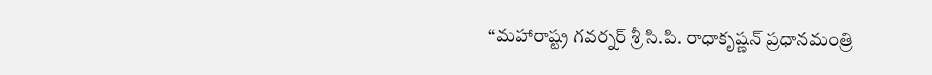“మహారాష్ట్ర గవర్నర్ శ్రీ సి.పి. రాధాకృష్ణన్ ప్రధానమంత్రి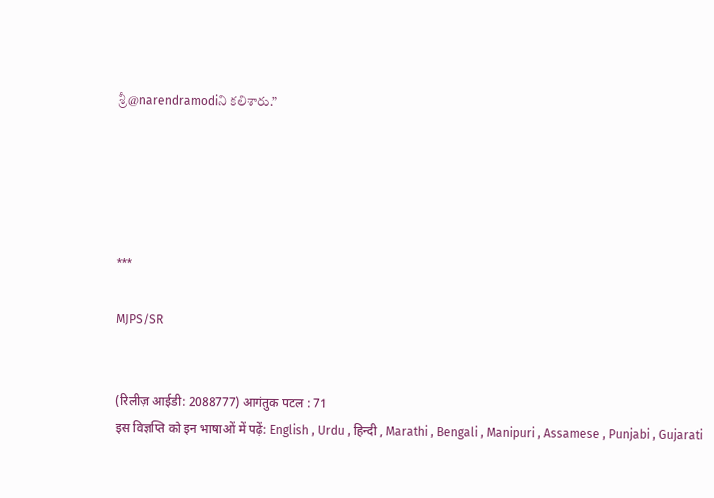శ్రీ@narendramodiని కలిశారు.”





***

MJPS/SR


(रिलीज़ आईडी: 2088777) आगंतुक पटल : 71
इस विज्ञप्ति को इन भाषाओं में पढ़ें: English , Urdu , हिन्दी , Marathi , Bengali , Manipuri , Assamese , Punjabi , Gujarati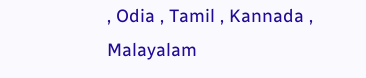, Odia , Tamil , Kannada , Malayalam